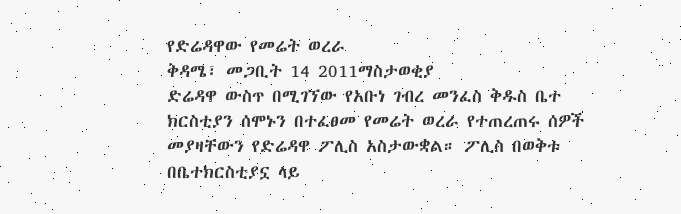የድሬዳዋው የመሬት ወረራ
ቅዳሜ፣ መጋቢት 14 2011ማስታወቂያ
ድሬዳዋ ውስጥ በሚገኘው የአቡነ ገብረ መንፈስ ቅዱስ ቤተ ክርስቲያን ሰሞኑን በተፈፀመ የመሬት ወረራ የተጠረጠሩ ሰዎች መያዛቸውን የድሬዳዋ ፖሊስ አስታውቋል። ፖሊስ በወቅቱ በቤተክርስቲያኗ ላይ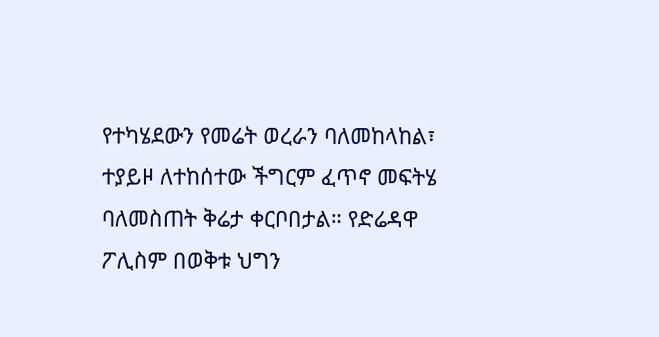የተካሄደውን የመሬት ወረራን ባለመከላከል፣ ተያይዞ ለተከሰተው ችግርም ፈጥኖ መፍትሄ ባለመስጠት ቅሬታ ቀርቦበታል። የድሬዳዋ ፖሊስም በወቅቱ ህግን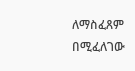ለማስፈጸም በሚፈለገው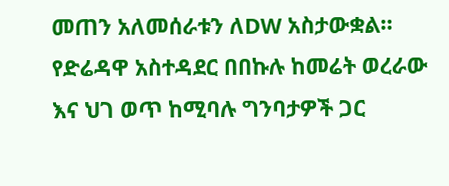መጠን አለመሰራቱን ለDW አስታውቋል። የድሬዳዋ አስተዳደር በበኩሉ ከመሬት ወረራው እና ህገ ወጥ ከሚባሉ ግንባታዎች ጋር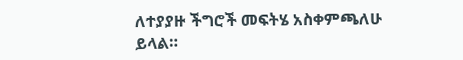ለተያያዙ ችግሮች መፍትሄ አስቀምጫለሁ ይላል።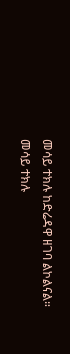መሳይ ተክሉ ከድሬዳዋ ዘገባ ልኮልናል።
መሳይ ተክሉ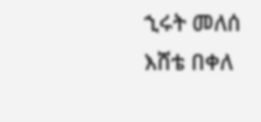ኂሩት መለሰ
እሸቴ በቀለ